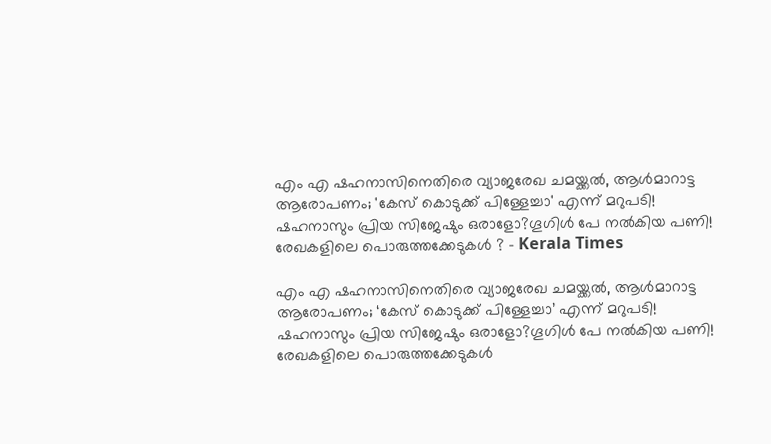എം എ ഷഹനാസിനെതിരെ വ്യാജരേഖ ചമയ്ക്കല്‍, ആള്‍മാറാട്ട ആരോപണം; 'കേസ് കൊടുക്ക് പിള്ളേച്ചാ' എന്ന് മറുപടി! ഷഹനാസും പ്രിയ സിജേഷും ഒരാളോ?ഗൂഗിള്‍ പേ നല്‍കിയ പണി! രേഖകളിലെ പൊരുത്തക്കേടുകള്‍ ? - Kerala Times

എം എ ഷഹനാസിനെതിരെ വ്യാജരേഖ ചമയ്ക്കല്‍, ആള്‍മാറാട്ട ആരോപണം; ‘കേസ് കൊടുക്ക് പിള്ളേച്ചാ’ എന്ന് മറുപടി! ഷഹനാസും പ്രിയ സിജേഷും ഒരാളോ?ഗൂഗിള്‍ പേ നല്‍കിയ പണി! രേഖകളിലെ പൊരുത്തക്കേടുകള്‍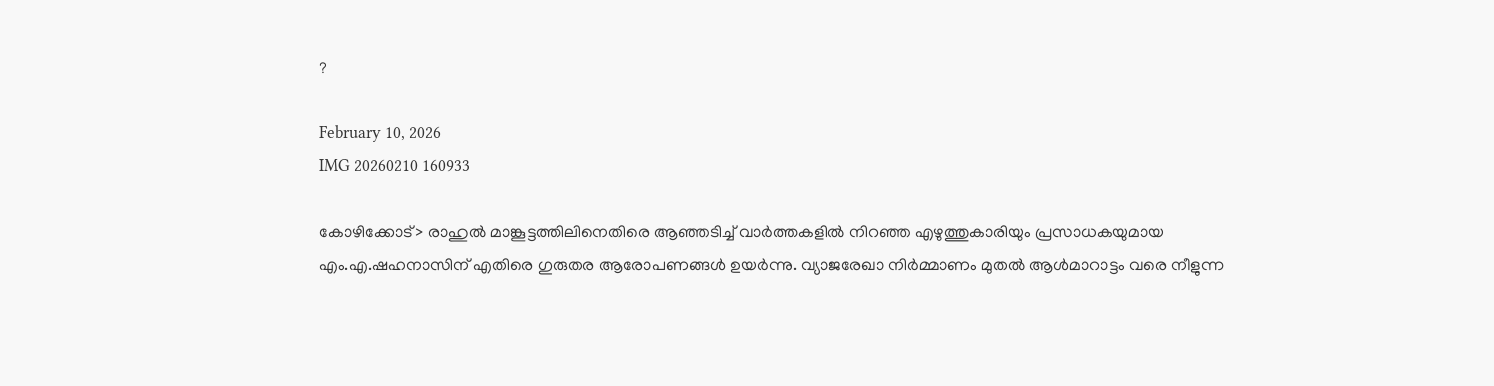?

February 10, 2026
IMG 20260210 160933

കോഴിക്കോട്> രാഹുല്‍ മാങ്കൂട്ടത്തിലിനെതിരെ ആഞ്ഞടിച്ച് വാര്‍ത്തകളില്‍ നിറഞ്ഞ എഴുത്തുകാരിയും പ്രസാധകയുമായ എം.എ.ഷഹനാസിന് എതിരെ ഗുരുതര ആരോപണങ്ങള്‍ ഉയര്‍ന്നു. വ്യാജരേഖാ നിര്‍മ്മാണം മുതല്‍ ആള്‍മാറാട്ടം വരെ നീളുന്ന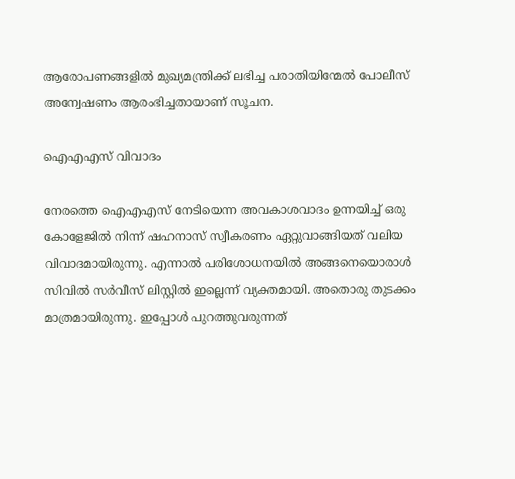ആരോപണങ്ങളില്‍ മുഖ്യമന്ത്രിക്ക് ലഭിച്ച പരാതിയിന്മേല്‍ പോലീസ് അന്വേഷണം ആരംഭിച്ചതായാണ് സൂചന.

ഐഎഎസ് വിവാദം

നേരത്തെ ഐഎഎസ് നേടിയെന്ന അവകാശവാദം ഉന്നയിച്ച് ഒരു കോളേജില്‍ നിന്ന് ഷഹനാസ് സ്വീകരണം ഏറ്റുവാങ്ങിയത് വലിയ വിവാദമായിരുന്നു. എന്നാല്‍ പരിശോധനയില്‍ അങ്ങനെയൊരാള്‍ സിവില്‍ സര്‍വീസ് ലിസ്റ്റില്‍ ഇല്ലെന്ന് വ്യക്തമായി. അതൊരു തുടക്കം മാത്രമായിരുന്നു. ഇപ്പോള്‍ പുറത്തുവരുന്നത്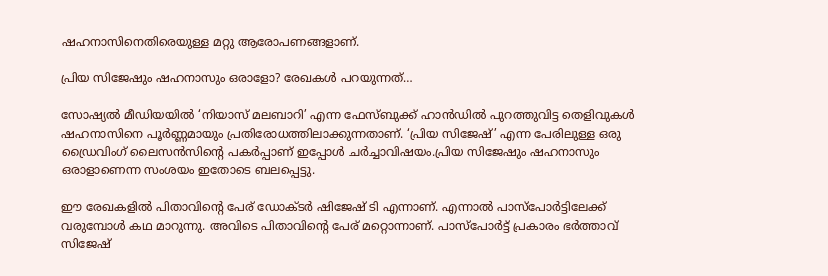ഷഹനാസിനെതിരെയുള്ള മറ്റു ആരോപണങ്ങളാണ്.

പ്രിയ സിജേഷും ഷഹനാസും ഒരാളോ? രേഖകള്‍ പറയുന്നത്…

സോഷ്യല്‍ മീഡിയയില്‍ ‘നിയാസ് മലബാറി’ എന്ന ഫേസ്ബുക്ക് ഹാന്‍ഡില്‍ പുറത്തുവിട്ട തെളിവുകള്‍ ഷഹനാസിനെ പൂര്‍ണ്ണമായും പ്രതിരോധത്തിലാക്കുന്നതാണ്. ‘പ്രിയ സിജേഷ്’ എന്ന പേരിലുള്ള ഒരു ഡ്രൈവിംഗ് ലൈസന്‍സിന്റെ പകര്‍പ്പാണ് ഇപ്പോള്‍ ചര്‍ച്ചാവിഷയം.പ്രിയ സിജേഷും ഷഹനാസും ഒരാളാണെന്ന സംശയം ഇതോടെ ബലപ്പെട്ടു.

ഈ രേഖകളില്‍ പിതാവിന്റെ പേര് ഡോക്ടര്‍ ഷിജേഷ് ടി എന്നാണ്. എന്നാല്‍ പാസ്പോര്‍ട്ടിലേക്ക് വരുമ്പോള്‍ കഥ മാറുന്നു. അവിടെ പിതാവിന്റെ പേര് മറ്റൊന്നാണ്. പാസ്പോര്‍ട്ട് പ്രകാരം ഭര്‍ത്താവ് സിജേഷ്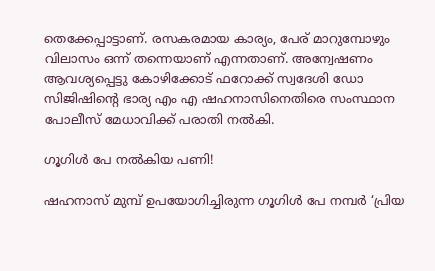തെക്കേപ്പാട്ടാണ്. രസകരമായ കാര്യം, പേര് മാറുമ്പോഴും വിലാസം ഒന്ന് തന്നെയാണ് എന്നതാണ്. അന്വേഷണം ആവശ്യപ്പെട്ടു കോഴിക്കോട് ഫറോക്ക് സ്വദേശി ഡോ സിജിഷിന്റെ ഭാര്യ എം എ ഷഹനാസിനെതിരെ സംസ്ഥാന പോലീസ് മേധാവിക്ക് പരാതി നല്‍കി.

ഗൂഗിള്‍ പേ നല്‍കിയ പണി!

ഷഹനാസ് മുമ്പ് ഉപയോഗിച്ചിരുന്ന ഗൂഗിള്‍ പേ നമ്പര്‍ ‘പ്രിയ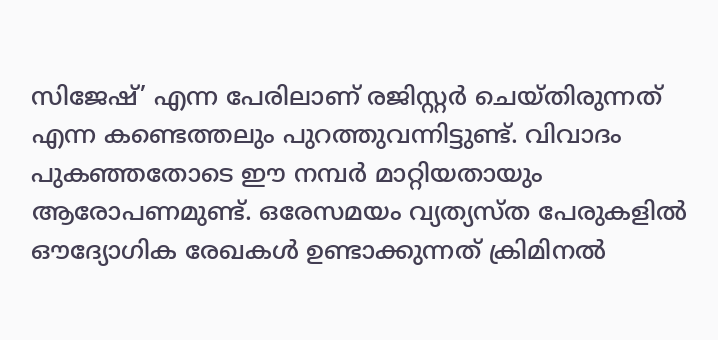സിജേഷ്’ എന്ന പേരിലാണ് രജിസ്റ്റര്‍ ചെയ്തിരുന്നത് എന്ന കണ്ടെത്തലും പുറത്തുവന്നിട്ടുണ്ട്. വിവാദം പുകഞ്ഞതോടെ ഈ നമ്പര്‍ മാറ്റിയതായും ആരോപണമുണ്ട്. ഒരേസമയം വ്യത്യസ്ത പേരുകളില്‍ ഔദ്യോഗിക രേഖകള്‍ ഉണ്ടാക്കുന്നത് ക്രിമിനല്‍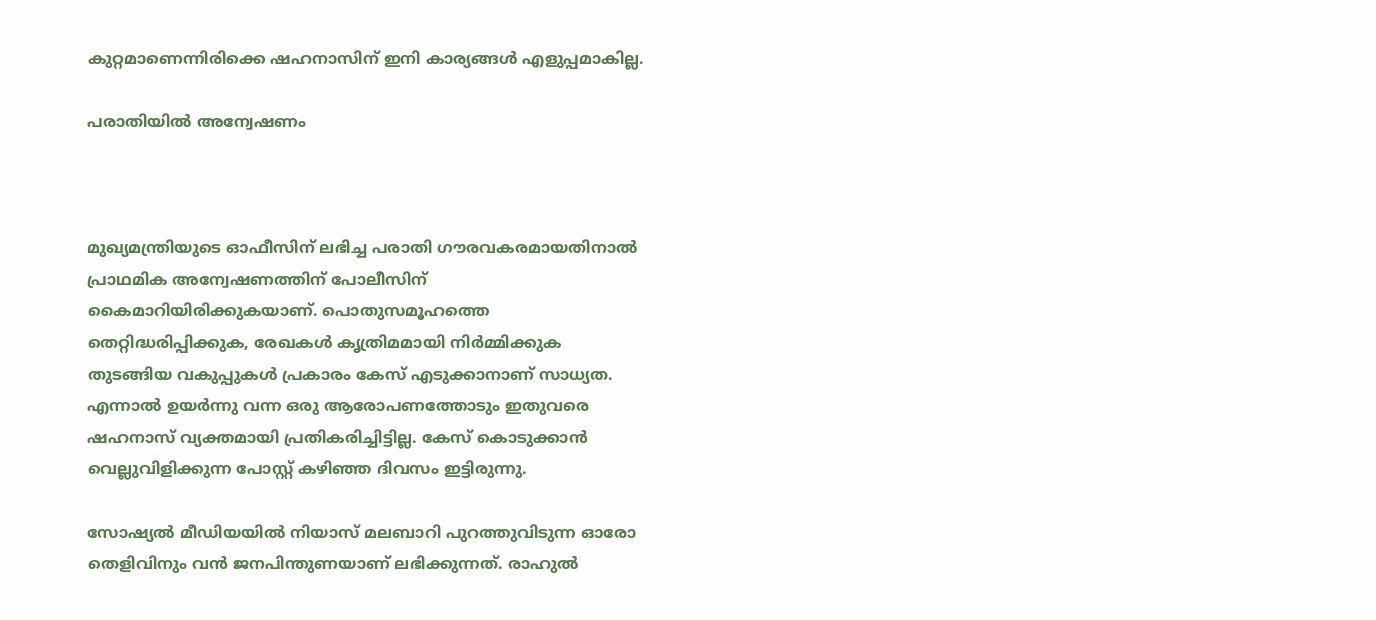കുറ്റമാണെന്നിരിക്കെ ഷഹനാസിന് ഇനി കാര്യങ്ങള്‍ എളുപ്പമാകില്ല.

പരാതിയില്‍ അന്വേഷണം



മുഖ്യമന്ത്രിയുടെ ഓഫീസിന് ലഭിച്ച പരാതി ഗൗരവകരമായതിനാല്‍ പ്രാഥമിക അന്വേഷണത്തിന് പോലീസിന് കൈമാറിയിരിക്കുകയാണ്. പൊതുസമൂഹത്തെ തെറ്റിദ്ധരിപ്പിക്കുക, രേഖകള്‍ കൃത്രിമമായി നിര്‍മ്മിക്കുക തുടങ്ങിയ വകുപ്പുകള്‍ പ്രകാരം കേസ് എടുക്കാനാണ് സാധ്യത. എന്നാല്‍ ഉയര്‍ന്നു വന്ന ഒരു ആരോപണത്തോടും ഇതുവരെ ഷഹനാസ് വ്യക്തമായി പ്രതികരിച്ചിട്ടില്ല. കേസ് കൊടുക്കാന്‍ വെല്ലുവിളിക്കുന്ന പോസ്റ്റ് കഴിഞ്ഞ ദിവസം ഇട്ടിരുന്നു.

സോഷ്യല്‍ മീഡിയയില്‍ നിയാസ് മലബാറി പുറത്തുവിടുന്ന ഓരോ തെളിവിനും വന്‍ ജനപിന്തുണയാണ് ലഭിക്കുന്നത്. രാഹുല്‍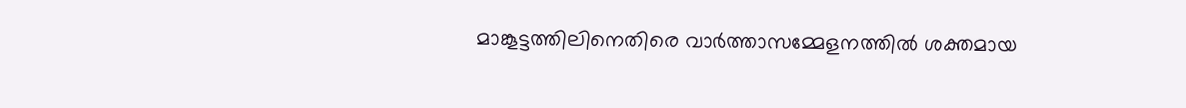മാങ്കൂട്ടത്തിലിനെതിരെ വാര്‍ത്താസമ്മേളനത്തില്‍ ശക്തമായ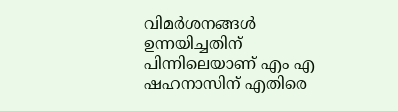വിമര്‍ശനങ്ങള്‍ ഉന്നയിച്ചതിന് പിന്നിലെയാണ് എം എ ഷഹനാസിന് എതിരെ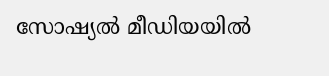സോഷ്യല്‍ മീഡിയയില്‍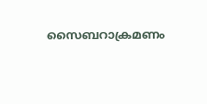സൈബറാക്രമണം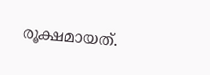രൂക്ഷമായത്.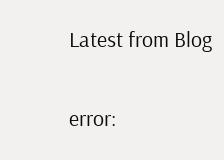Latest from Blog

error: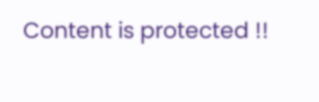Content is protected !!